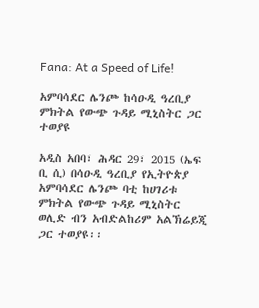Fana: At a Speed of Life!

አምባሳደር ሌንጮ ከሳዑዲ ዓረቢያ ምክትል የውጭ ጉዳይ ሚኒስትር ጋር ተወያዩ

አዲስ አበባ፣ ሕዳር 29፣ 2015 (ኤፍ ቢ ሲ) በሳዑዲ ዓረቢያ የኢትዮጵያ አምባሳደር ሌንጮ ባቲ ከሀገሪቱ ምክትል የውጭ ጉዳይ ሚኒስትር ወሊድ ብን አብድልከሪም አልኽሬይጂ ጋር ተወያዩ፡፡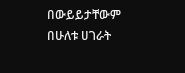በውይይታቸውም በሁለቱ ሀገራት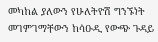መካከል ያለውን የሁለትዮሽ ግንኙነት መገምገማቸውን ከሳዑዲ የውጭ ጉዳይ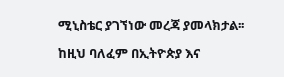ሚኒስቴር ያገኘነው መረጃ ያመላክታል፡፡

ከዚህ ባለፈም በኢትዮጵያ እና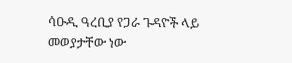ሳዑዲ ዓረቢያ የጋራ ጉዳዮች ላይ መወያታቸው ነው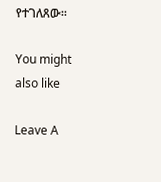የተገለጸው፡፡

You might also like

Leave A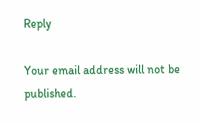Reply

Your email address will not be published.